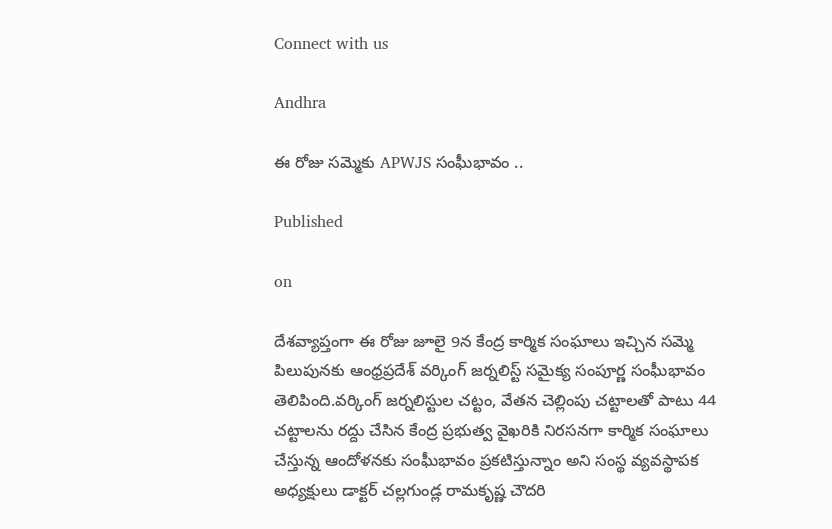Connect with us

Andhra

ఈ రోజు సమ్మెకు APWJS సంఘీభావం ..

Published

on

దేశవ్యాప్తంగా ఈ రోజు జూలై 9న కేంద్ర కార్మిక సంఘాలు ఇచ్చిన సమ్మె పిలుపునకు ఆంధ్రప్రదేశ్ వర్కింగ్ జర్నలిస్ట్ సమైక్య సంపూర్ణ సంఘీభావం తెలిపింది.వర్కింగ్ జర్నలిస్టుల చట్టం, వేతన చెల్లింపు చట్టాలతో పాటు 44 చట్టాలను రద్దు చేసిన కేంద్ర ప్రభుత్వ వైఖరికి నిరసనగా కార్మిక సంఘాలు చేస్తున్న ఆందోళనకు సంఘీభావం ప్రకటిస్తున్నాం అని సంస్థ వ్యవస్థాపక అధ్యక్షులు డాక్టర్ చల్లగుండ్ల రామకృష్ణ చౌదరి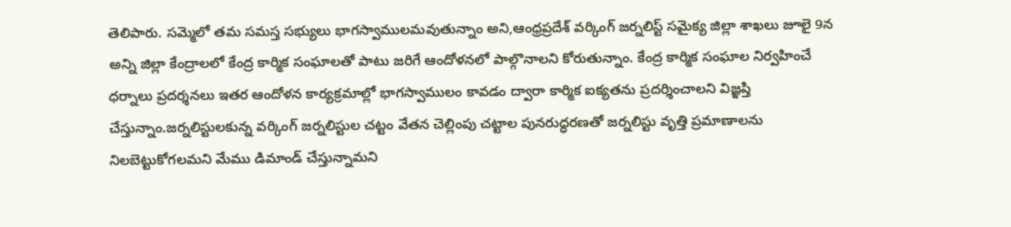తెలిపారు. సమ్మెలో తమ సమస్త సభ్యులు భాగస్వాములమవుతున్నాం అని,ఆంధ్రప్రదేశ్ వర్కింగ్ జర్నలిస్ట్ సమైక్య జిల్లా శాఖలు జూలై 9న అన్ని జిల్లా కేంద్రాలలో కేంద్ర కార్మిక సంఘాలతో పాటు జరిగే ఆందోళనలో పాల్గొనాలని కోరుతున్నాం. కేంద్ర కార్మిక సంఘాల నిర్వహించే ధర్నాలు ప్రదర్శనలు ఇతర ఆందోళన కార్యక్రమాల్లో భాగస్వాములం కావడం ద్వారా కార్మిక ఐక్యతను ప్రదర్శించాలని విజ్ఞప్తి చేస్తున్నాం.జర్నలిస్టులకున్న వర్కింగ్ జర్నలిస్టుల చట్టం వేతన చెల్లింపు చట్టాల పునరుద్ధరణతో జర్నలిస్టు వృత్తి ప్రమాణాలను నిలబెట్టుకోగలమని మేము డిమాండ్ చేస్తున్నామని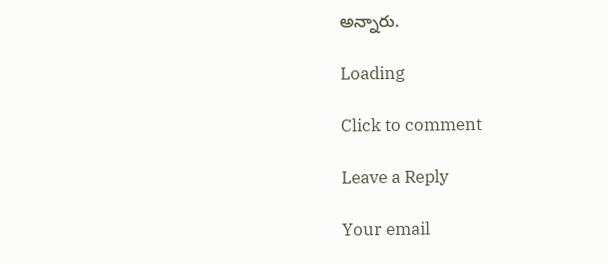అన్నారు.

Loading

Click to comment

Leave a Reply

Your email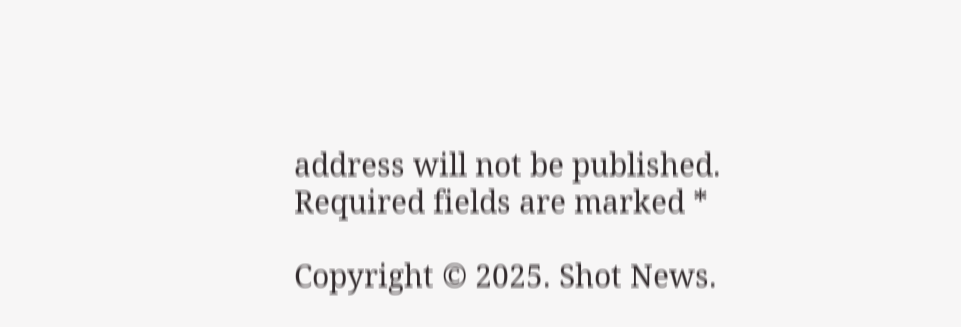address will not be published. Required fields are marked *

Copyright © 2025. Shot News.